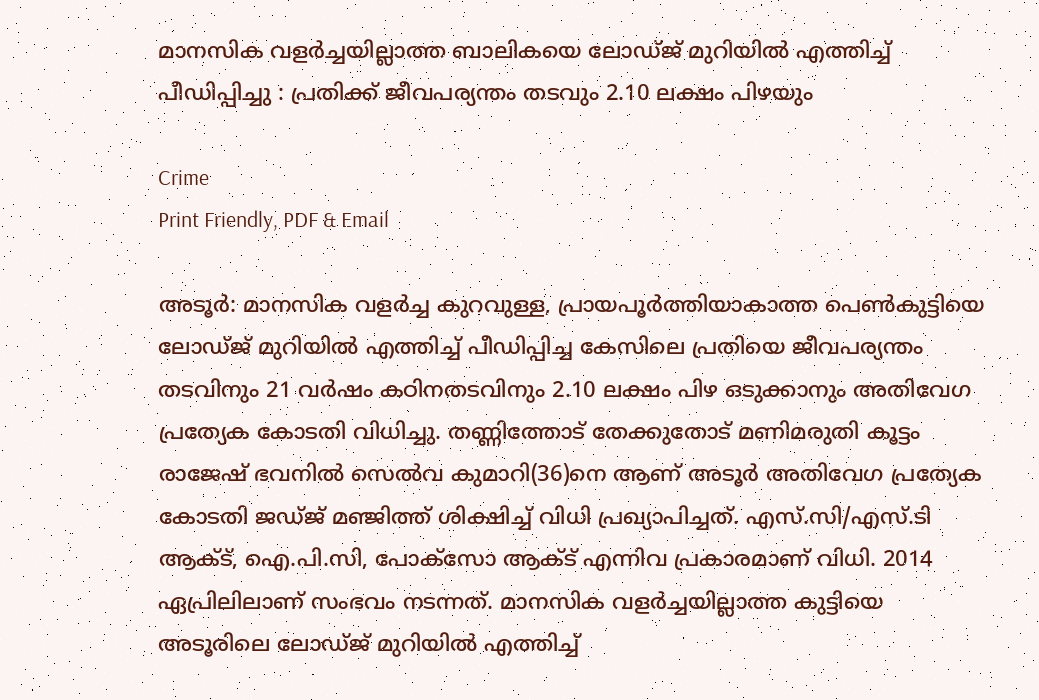മാനസിക വളർച്ചയില്ലാത്ത ബാലികയെ ലോഡ്ജ് മുറിയിൽ എത്തിച്ച് പീഡിപ്പിച്ചു : പ്രതിക്ക് ജീവപര്യന്തം തടവും 2.10 ലക്ഷം പിഴയും

Crime
Print Friendly, PDF & Email

അടൂര്‍: മാനസിക വളര്‍ച്ച കുറവുള്ള, പ്രായപൂര്‍ത്തിയാകാത്ത പെണ്‍കുട്ടിയെ ലോഡ്ജ് മുറിയില്‍ എത്തിച്ച് പീഡിപ്പിച്ച കേസിലെ പ്രതിയെ ജീവപര്യന്തം തടവിനും 21 വര്‍ഷം കഠിനതടവിനും 2.10 ലക്ഷം പിഴ ഒടുക്കാനും അതിവേഗ പ്രത്യേക കോടതി വിധിച്ചു. തണ്ണിത്തോട് തേക്കുതോട് മണിമരുതി കൂട്ടം രാജേഷ് ഭവനില്‍ സെല്‍വ കുമാറി(36)നെ ആണ് അടൂര്‍ അതിവേഗ പ്രത്യേക കോടതി ജഡ്ജ് മഞ്ജിത്ത് ശിക്ഷിച്ച് വിധി പ്രഖ്യാപിച്ചത്. എസ്.സി/എസ്.ടി ആക്ട്, ഐ.പി.സി, പോക്‌സോ ആക്ട് എന്നിവ പ്രകാരമാണ് വിധി. 2014 ഏപ്രിലിലാണ് സംഭവം നടന്നത്. മാനസിക വളര്‍ച്ചയില്ലാത്ത കുട്ടിയെ അടൂരിലെ ലോഡ്ജ് മുറിയില്‍ എത്തിച്ച്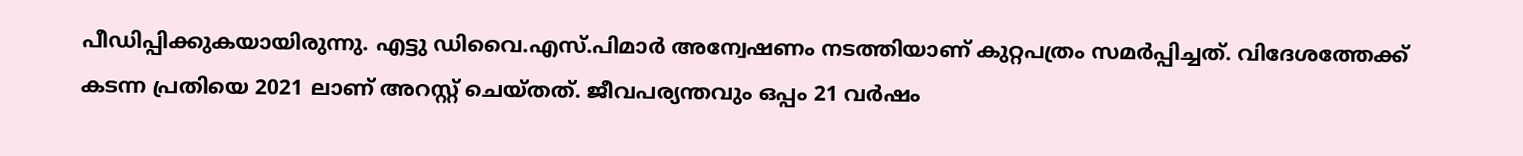പീഡിപ്പിക്കുകയായിരുന്നു. എട്ടു ഡിവൈ.എസ്.പിമാര്‍ അന്വേഷണം നടത്തിയാണ് കുറ്റപത്രം സമര്‍പ്പിച്ചത്. വിദേശത്തേക്ക് കടന്ന പ്രതിയെ 2021 ലാണ് അറസ്റ്റ് ചെയ്തത്. ജീവപര്യന്തവും ഒപ്പം 21 വര്‍ഷം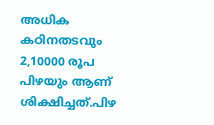അധിക കഠിനതടവും 2,10000 രൂപ പിഴയും ആണ് ശിക്ഷിച്ചത്.പിഴ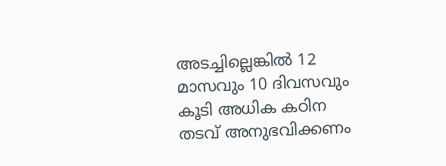അടച്ചില്ലെങ്കില്‍ 12 മാസവും 10 ദിവസവും കൂടി അധിക കഠിന തടവ് അനുഭവിക്കണം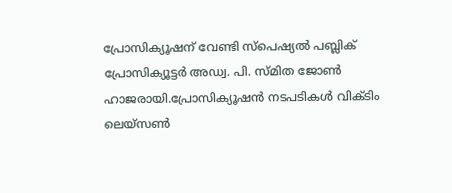പ്രോസിക്യൂഷന് വേണ്ടി സ്‌പെഷ്യല്‍ പബ്ലിക് പ്രോസിക്യൂട്ടര്‍ അഡ്വ. പി. സ്മിത ജോണ്‍ ഹാജരായി.പ്രോസിക്യൂഷന്‍ നടപടികള്‍ വിക്ടിം ലെയ്‌സണ്‍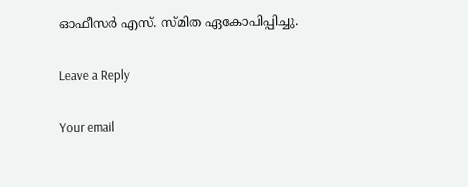ഓഫീസര്‍ എസ്. സ്മിത ഏകോപിപ്പിച്ചു.

Leave a Reply

Your email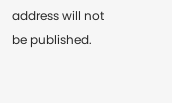address will not be published.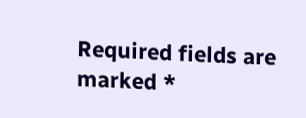Required fields are marked *